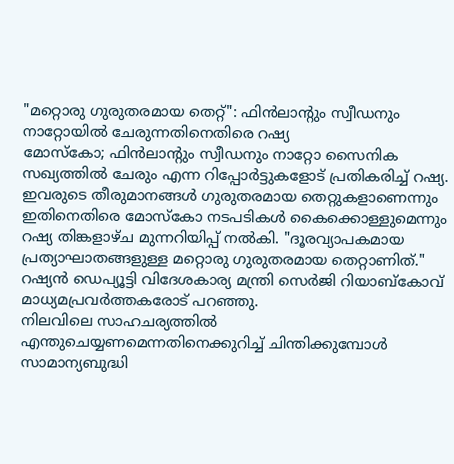"മറ്റൊരു ഗുരുതരമായ തെറ്റ്": ഫിൻലാന്റും സ്വീഡനും നാറ്റോയിൽ ചേരുന്നതിനെതിരെ റഷ്യ
മോസ്കോ; ഫിൻലാന്റും സ്വീഡനും നാറ്റോ സൈനിക സഖ്യത്തിൽ ചേരും എന്ന റിപ്പോർട്ടുകളോട് പ്രതികരിച്ച് റഷ്യ. ഇവരുടെ തീരുമാനങ്ങൾ ഗുരുതരമായ തെറ്റുകളാണെന്നും ഇതിനെതിരെ മോസ്കോ നടപടികൾ കൈക്കൊള്ളുമെന്നും റഷ്യ തിങ്കളാഴ്ച മുന്നറിയിപ്പ് നൽകി. "ദൂരവ്യാപകമായ പ്രത്യാഘാതങ്ങളുള്ള മറ്റൊരു ഗുരുതരമായ തെറ്റാണിത്." റഷ്യൻ ഡെപ്യൂട്ടി വിദേശകാര്യ മന്ത്രി സെർജി റിയാബ്കോവ് മാധ്യമപ്രവർത്തകരോട് പറഞ്ഞു.
നിലവിലെ സാഹചര്യത്തിൽ എന്തുചെയ്യണമെന്നതിനെക്കുറിച്ച് ചിന്തിക്കുമ്പോൾ സാമാന്യബുദ്ധി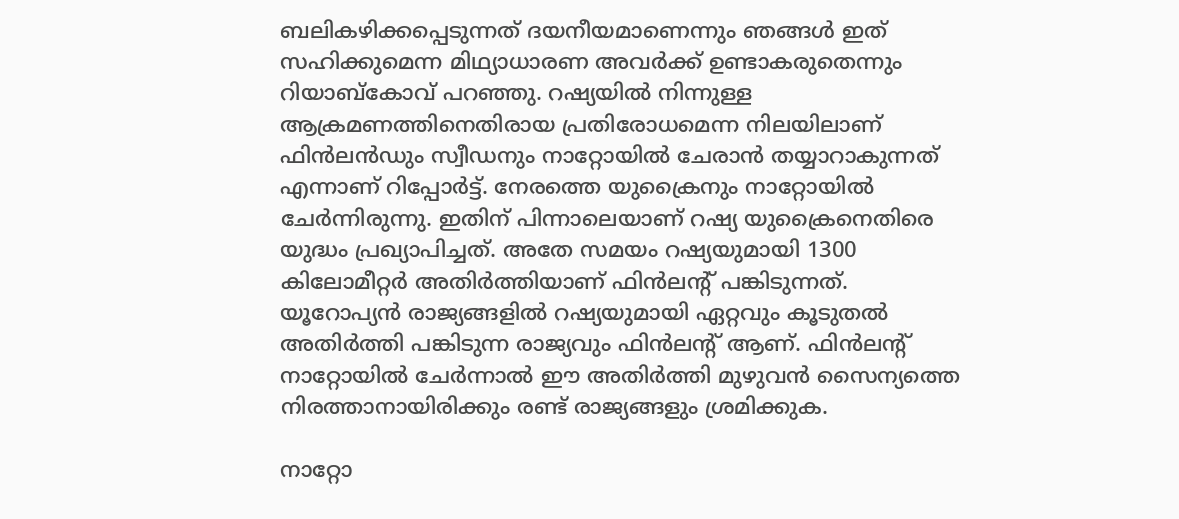ബലികഴിക്കപ്പെടുന്നത് ദയനീയമാണെന്നും ഞങ്ങൾ ഇത് സഹിക്കുമെന്ന മിഥ്യാധാരണ അവർക്ക് ഉണ്ടാകരുതെന്നും റിയാബ്കോവ് പറഞ്ഞു. റഷ്യയിൽ നിന്നുള്ള ആക്രമണത്തിനെതിരായ പ്രതിരോധമെന്ന നിലയിലാണ് ഫിൻലൻഡും സ്വീഡനും നാറ്റോയിൽ ചേരാൻ തയ്യാറാകുന്നത് എന്നാണ് റിപ്പോർട്ട്. നേരത്തെ യുക്രൈനും നാറ്റോയിൽ ചേർന്നിരുന്നു. ഇതിന് പിന്നാലെയാണ് റഷ്യ യുക്രൈനെതിരെ യുദ്ധം പ്രഖ്യാപിച്ചത്. അതേ സമയം റഷ്യയുമായി 1300 കിലോമീറ്റർ അതിർത്തിയാണ് ഫിൻലന്റ് പങ്കിടുന്നത്. യൂറോപ്യൻ രാജ്യങ്ങളിൽ റഷ്യയുമായി ഏറ്റവും കൂടുതൽ അതിർത്തി പങ്കിടുന്ന രാജ്യവും ഫിൻലന്റ് ആണ്. ഫിൻലന്റ് നാറ്റോയിൽ ചേർന്നാൽ ഈ അതിർത്തി മുഴുവൻ സൈന്യത്തെ നിരത്താനായിരിക്കും രണ്ട് രാജ്യങ്ങളും ശ്രമിക്കുക.

നാറ്റോ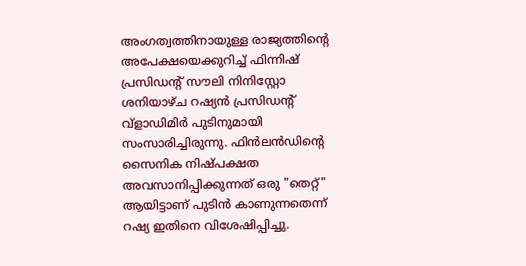അംഗത്വത്തിനായുള്ള രാജ്യത്തിന്റെ അപേക്ഷയെക്കുറിച്ച് ഫിന്നിഷ് പ്രസിഡന്റ് സൗലി നിനിസ്റ്റോ ശനിയാഴ്ച റഷ്യൻ പ്രസിഡന്റ് വ്ളാഡിമിർ പുടിനുമായി സംസാരിച്ചിരുന്നു. ഫിൻലൻഡിന്റെ സൈനിക നിഷ്പക്ഷത അവസാനിപ്പിക്കുന്നത് ഒരു "തെറ്റ്" ആയിട്ടാണ് പുടിൻ കാണുന്നതെന്ന് റഷ്യ ഇതിനെ വിശേഷിപ്പിച്ചു.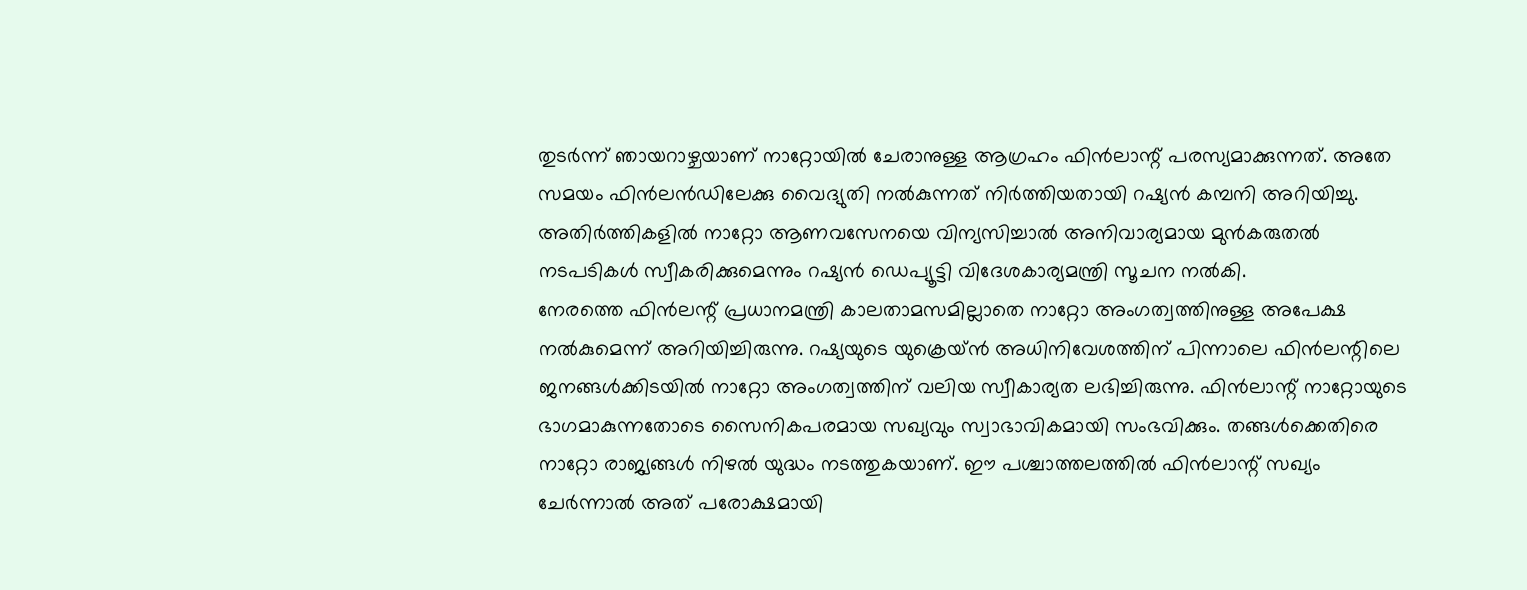തുടർന്ന് ഞായറാഴ്ചയാണ് നാറ്റോയിൽ ചേരാനുള്ള ആഗ്രഹം ഫിൻലാന്റ് പരസ്യമാക്കുന്നത്. അതേ സമയം ഫിൻലൻഡിലേക്കു വൈദ്യുതി നൽകുന്നത് നിർത്തിയതായി റഷ്യൻ കമ്പനി അറിയിച്ചു. അതിർത്തികളിൽ നാറ്റോ ആണവസേനയെ വിന്യസിച്ചാൽ അനിവാര്യമായ മുൻകരുതൽ നടപടികൾ സ്വീകരിക്കുമെന്നും റഷ്യൻ ഡെപ്യൂട്ടി വിദേശകാര്യമന്ത്രി സൂചന നൽകി.
നേരത്തെ ഫിൻലന്റ് പ്രധാനമന്ത്രി കാലതാമസമില്ലാതെ നാറ്റോ അംഗത്വത്തിനുള്ള അപേക്ഷ നൽകുമെന്ന് അറിയിച്ചിരുന്നു. റഷ്യയുടെ യുക്രെയ്ൻ അധിനിവേശത്തിന് പിന്നാലെ ഫിൻലന്റിലെ ജനങ്ങൾക്കിടയിൽ നാറ്റോ അംഗത്വത്തിന് വലിയ സ്വീകാര്യത ലഭിച്ചിരുന്നു. ഫിൻലാന്റ് നാറ്റോയുടെ ഭാഗമാകുന്നതോടെ സൈനികപരമായ സഖ്യവും സ്വാഭാവികമായി സംഭവിക്കും. തങ്ങൾക്കെതിരെ നാറ്റോ രാജ്യങ്ങൾ നിഴൽ യുദ്ധം നടത്തുകയാണ്. ഈ പശ്ചാത്തലത്തിൽ ഫിൻലാന്റ് സഖ്യം ചേർന്നാൽ അത് പരോക്ഷമായി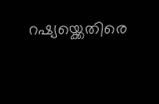റഷ്യയ്ക്കെതിരെ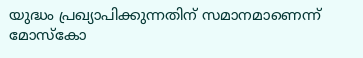യുദ്ധം പ്രഖ്യാപിക്കുന്നതിന് സമാനമാണെന്ന് മോസ്കോ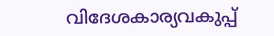വിദേശകാര്യവകുപ്പ്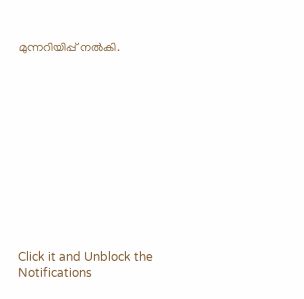മുന്നറിയിപ്പ് നൽകി.












Click it and Unblock the Notifications